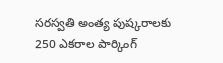సరస్వతి అంత్య పుష్కరాలకు 250 ఎకరాల పార్కింగ్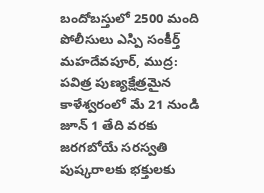బందోబస్తులో 2500 మంది పోలీసులు ఎస్పి సంకీర్త్
మహదేవపూర్, ముద్ర:
పవిత్ర పుణ్యక్షేత్రమైన కాళేశ్వరంలో మే 21 నుండి జూన్ 1 తేది వరకు జరగబోయే సరస్వతి పుష్కరాలకు భక్తులకు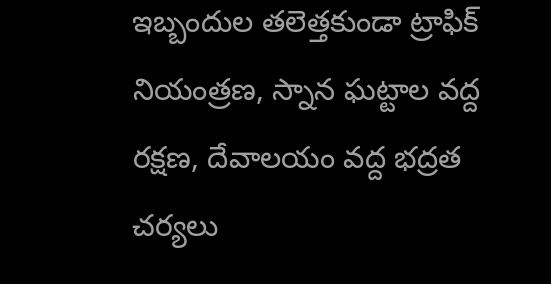ఇబ్బందుల తలెత్తకుండా ట్రాఫిక్ నియంత్రణ, స్నాన ఘట్టాల వద్ద రక్షణ, దేవాలయం వద్ద భద్రత చర్యలు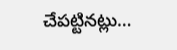చేపట్టినట్లు…